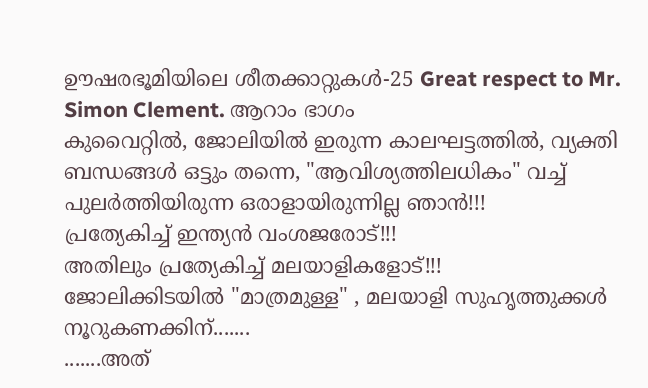ഊഷരഭൂമിയിലെ ശീതക്കാറ്റുകൾ-25 Great respect to Mr. Simon Clement. ആറാം ഭാഗം
കുവൈറ്റിൽ, ജോലിയിൽ ഇരുന്ന കാലഘട്ടത്തിൽ, വ്യക്തി ബന്ധങ്ങൾ ഒട്ടും തന്നെ, "ആവിശ്യത്തിലധികം" വച്ച് പുലർത്തിയിരുന്ന ഒരാളായിരുന്നില്ല ഞാൻ!!!
പ്രത്യേകിച്ച് ഇന്ത്യൻ വംശജരോട്!!!
അതിലും പ്രത്യേകിച്ച് മലയാളികളോട്!!!
ജോലിക്കിടയിൽ "മാത്രമുള്ള" , മലയാളി സുഹൃത്തുക്കൾ നൂറുകണക്കിന്.......
.......അത്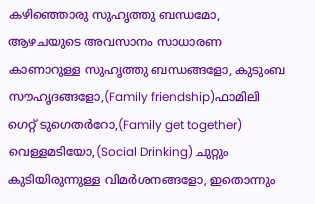കഴിഞ്ഞൊരു സുഹൃത്തു ബന്ധമോ, ആഴചയുടെ അവസാനം സാധാരണ കാണാറുള്ള സുഹൃത്തു ബന്ധങ്ങളോ, കുടുംബ സൗഹൃദങ്ങളോ,(Family friendship)ഫാമിലി ഗെറ്റ് ടുഗെതർറോ,(Family get together) വെള്ളമടിയോ,(Social Drinking) ചുറ്റും കുടിയിരുന്നുള്ള വിമർശനങ്ങളോ, ഇതൊന്നും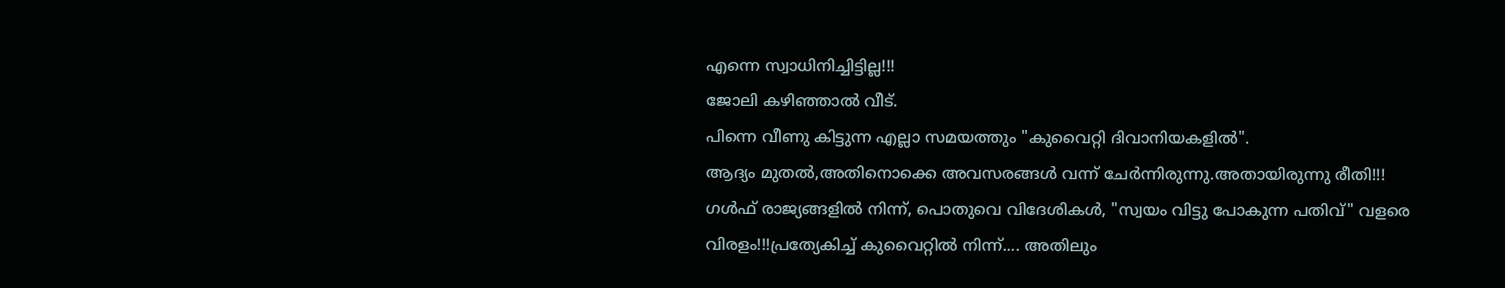എന്നെ സ്വാധിനിച്ചിട്ടില്ല!!!
ജോലി കഴിഞ്ഞാൽ വീട്.
പിന്നെ വീണു കിട്ടുന്ന എല്ലാ സമയത്തും "കുവൈറ്റി ദിവാനിയകളിൽ".
ആദ്യം മുതൽ,അതിനൊക്കെ അവസരങ്ങൾ വന്ന് ചേർന്നിരുന്നു.അതായിരുന്നു രീതി!!!
ഗൾഫ് രാജ്യങ്ങളിൽ നിന്ന്, പൊതുവെ വിദേശികൾ, "സ്വയം വിട്ടു പോകുന്ന പതിവ്" വളരെ വിരളം!!!പ്രത്യേകിച്ച് കുവൈറ്റിൽ നിന്ന്.... അതിലും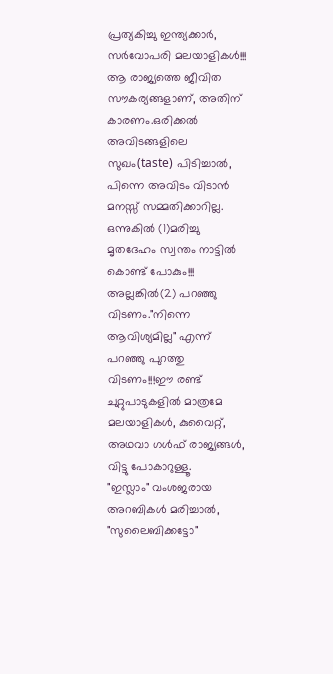പ്രത്യകിച്ചു ഇന്ത്യക്കാർ, സർവോപരി മലയാളികൾ!!!
ആ രാജ്യത്തെ ജീവിത സൗകര്യങ്ങളാണ്, അതിന് കാരണം.ഒരിക്കൽ അവിടങ്ങളിലെ സുഖം(taste) പിടിച്ചാൽ, പിന്നെ അവിടം വിടാൻ മനസ്സ് സമ്മതിക്കാറില്ല.
ഒന്നുകിൽ (1)മരിച്ചു മൃതദേഹം സ്വന്തം നാട്ടിൽ കൊണ്ട് പോകും!!! അല്ലങ്കിൽ(2) പറഞ്ഞു വിടണം."നിന്നെ ആവിശ്യമില്ല" എന്ന് പറഞ്ഞു പുറത്തു വിടണം!!!ഈ രണ്ട് ചുറ്റുപാടുകളിൽ മാത്രമേ മലയാളികൾ, കുവൈറ്റ്, അഥവാ ഗൾഫ് രാജ്യങ്ങൾ, വിട്ടു പോകാറുള്ളൂ.
"ഇസ്ലാം" വംശജരായ അറബികൾ മരിച്ചാൽ, "സുലൈബിക്കട്ടോ"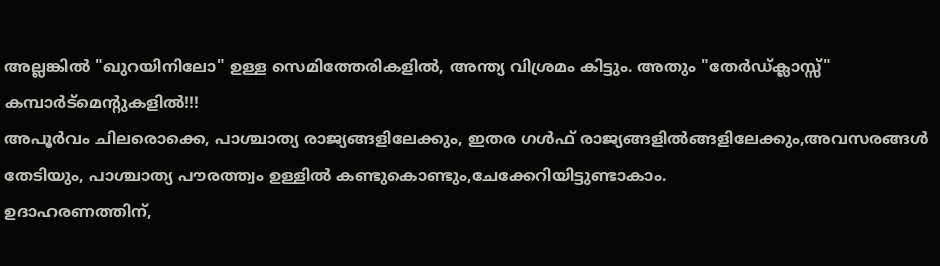അല്ലങ്കിൽ "ഖുറയിനിലോ" ഉള്ള സെമിത്തേരികളിൽ, അന്ത്യ വിശ്രമം കിട്ടും. അതും "തേർഡ്ക്ലാസ്സ്" കമ്പാർട്മെന്റുകളിൽ!!!
അപൂർവം ചിലരൊക്കെ, പാശ്ചാത്യ രാജ്യങ്ങളിലേക്കും, ഇതര ഗൾഫ് രാജ്യങ്ങളിൽങ്ങളിലേക്കും,അവസരങ്ങൾ തേടിയും, പാശ്ചാത്യ പൗരത്ത്വം ഉള്ളിൽ കണ്ടുകൊണ്ടും,ചേക്കേറിയിട്ടുണ്ടാകാം.
ഉദാഹരണത്തിന്,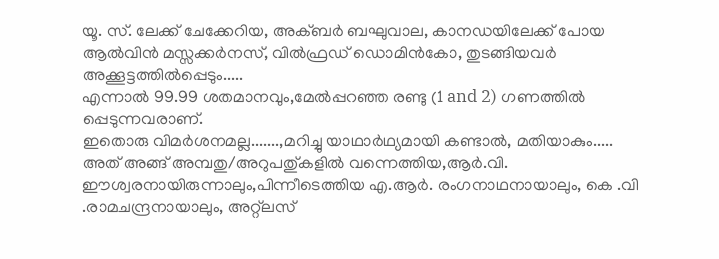യൂ. സ്. ലേക്ക് ചേക്കേറിയ, അക്ബർ ബഘുവാല, കാനഡയിലേക്ക് പോയ ആൽവിൻ മസ്സക്കർനസ്, വിൽഫ്രഡ് ഡൊമിൻകോ, തുടങ്ങിയവർ അക്കൂട്ടത്തിൽപ്പെടും.....
എന്നാൽ 99.99 ശതമാനവും,മേൽപ്പറഞ്ഞ രണ്ടു (1 and 2) ഗണത്തിൽ പ്പെടുന്നവരാണ്.
ഇതൊരു വിമർശനമല്ല.......,മറിച്ചു യാഥാർഥ്യമായി കണ്ടാൽ, മതിയാകും.....
അത് അങ്ങ് അമ്പതു/അറുപതു്കളിൽ വന്നെത്തിയ,ആർ.വി. ഈശ്വരനായിരുന്നാലും,പിന്നീടെത്തിയ എ.ആർ. രംഗനാഥനായാലും, കെ .വി .രാമചന്ദ്രനായാലും, അറ്റ്ലസ്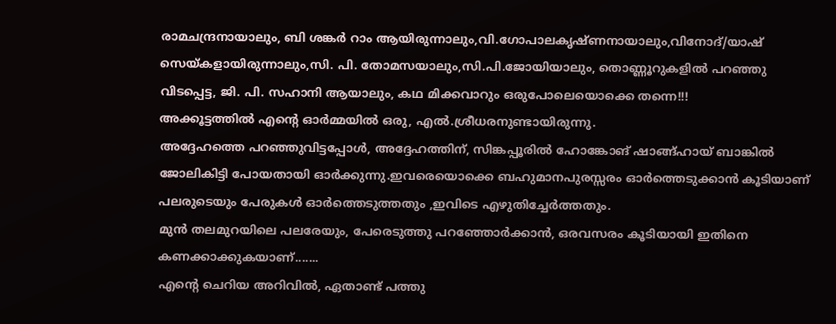രാമചന്ദ്രനായാലും, ബി ശങ്കർ റാം ആയിരുന്നാലും,വി.ഗോപാലകൃഷ്ണനായാലും,വിനോദ്/യാഷ് സെയ്കളായിരുന്നാലും,സി. പി. തോമസയാലും,സി.പി.ജോയിയാലും, തൊണ്ണൂറുകളിൽ പറഞ്ഞു വിടപ്പെട്ട, ജി. പി. സഹാനി ആയാലും, കഥ മിക്കവാറും ഒരുപോലെയൊക്കെ തന്നെ!!!
അക്കൂട്ടത്തിൽ എന്റെ ഓർമ്മയിൽ ഒരു, എൽ.ശ്രീധരനുണ്ടായിരുന്നു.
അദ്ദേഹത്തെ പറഞ്ഞുവിട്ടപ്പോൾ, അദ്ദേഹത്തിന്, സിങ്കപ്പൂരിൽ ഹോങ്കോങ് ഷാങ്ങ്ഹായ് ബാങ്കിൽ ജോലികിട്ടി പോയതായി ഓർക്കുന്നു.ഇവരെയൊക്കെ ബഹുമാനപുരസ്സരം ഓർത്തെടുക്കാൻ കൂടിയാണ് പലരുടെയും പേരുകൾ ഓർത്തെടുത്തതും ,ഇവിടെ എഴുതിച്ചേർത്തതും.
മുൻ തലമുറയിലെ പലരേയും, പേരെടുത്തു പറഞ്ഞോർക്കാൻ, ഒരവസരം കൂടിയായി ഇതിനെ കണക്കാക്കുകയാണ്.......
എന്റെ ചെറിയ അറിവിൽ, ഏതാണ്ട് പത്തു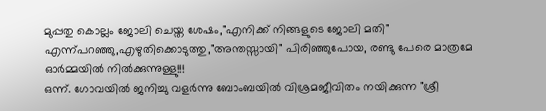മുപ്പതു കൊല്ലം ജോലി ചെയ്ത ശേഷം,"എനിക്ക് നിങ്ങളുടെ ജോലി മതി" എന്ന്പറഞ്ഞു,എഴുതിക്കൊടുത്തു,"അന്തസ്സായി" പിരിഞ്ഞുപോയ, രണ്ടു പേരെ മാത്രമേ ഓർമ്മയിൽ നിൽക്കുന്നുള്ളു!!!
ഒന്ന്. ഗോവയിൽ ജനിച്ചു വളർന്നു ബോംബയിൽ വിശ്രമജീവിതം നയിക്കുന്ന "ശ്രീ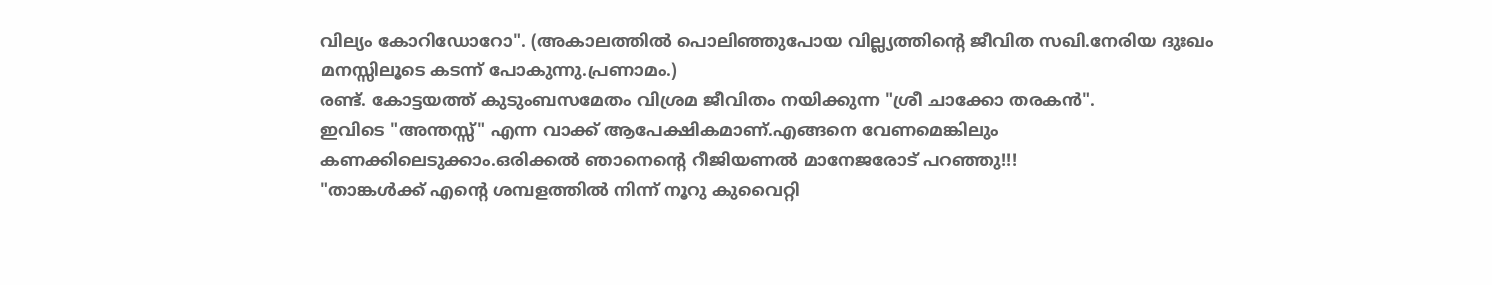വില്യം കോറിഡോറോ". (അകാലത്തിൽ പൊലിഞ്ഞുപോയ വില്ല്യത്തിന്റെ ജീവിത സഖി.നേരിയ ദുഃഖം മനസ്സിലൂടെ കടന്ന് പോകുന്നു.പ്രണാമം.)
രണ്ട്. കോട്ടയത്ത് കുടുംബസമേതം വിശ്രമ ജീവിതം നയിക്കുന്ന "ശ്രീ ചാക്കോ തരകൻ".
ഇവിടെ "അന്തസ്സ്" എന്ന വാക്ക് ആപേക്ഷികമാണ്.എങ്ങനെ വേണമെങ്കിലും കണക്കിലെടുക്കാം.ഒരിക്കൽ ഞാനെന്റെ റീജിയണൽ മാനേജരോട് പറഞ്ഞു!!!
"താങ്കൾക്ക് എന്റെ ശമ്പളത്തിൽ നിന്ന് നൂറു കുവൈറ്റി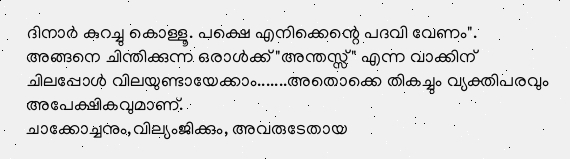ദിനാർ കുറച്ചു കൊള്ളൂ. പക്ഷെ എനിക്കെന്റെ പദവി വേണം".
അങ്ങനെ ചിന്തിക്കുന്ന ഒരാൾക്ക് "അന്തസ്സ്" എന്ന വാക്കിന് ചിലപ്പോൾ വിലയുണ്ടായേക്കാം.......അതൊക്കെ തികച്ചും വ്യക്തിപരവും അപേക്ഷികവുമാണ്.
ചാക്കോച്ചനും,വില്യംജിക്കും, അവരുടേതായ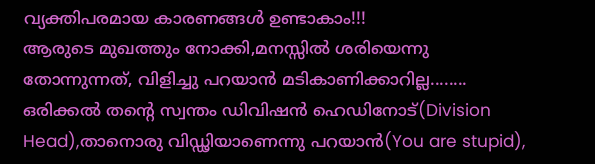വ്യക്തിപരമായ കാരണങ്ങൾ ഉണ്ടാകാം!!!
ആരുടെ മുഖത്തും നോക്കി,മനസ്സിൽ ശരിയെന്നു തോന്നുന്നത്, വിളിച്ചു പറയാൻ മടികാണിക്കാറില്ല........
ഒരിക്കൽ തന്റെ സ്വന്തം ഡിവിഷൻ ഹെഡിനോട്(Division Head),താനൊരു വിഡ്ഢിയാണെന്നു പറയാൻ(You are stupid),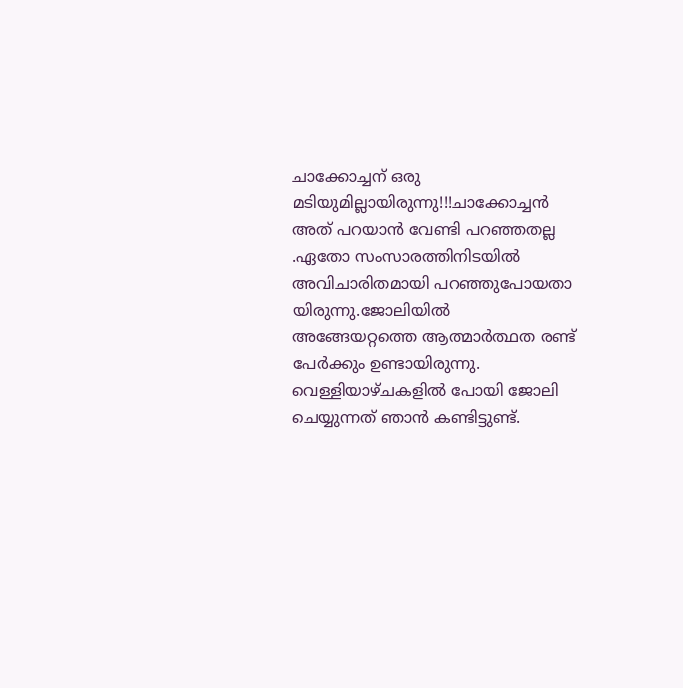ചാക്കോച്ചന് ഒരു മടിയുമില്ലായിരുന്നു!!!ചാക്കോച്ചൻ അത് പറയാൻ വേണ്ടി പറഞ്ഞതല്ല .ഏതോ സംസാരത്തിനിടയിൽ അവിചാരിതമായി പറഞ്ഞുപോയതാ യിരുന്നു.ജോലിയിൽ അങ്ങേയറ്റത്തെ ആത്മാർത്ഥത രണ്ട് പേർക്കും ഉണ്ടായിരുന്നു.
വെള്ളിയാഴ്ചകളിൽ പോയി ജോലി ചെയ്യുന്നത് ഞാൻ കണ്ടിട്ടുണ്ട്.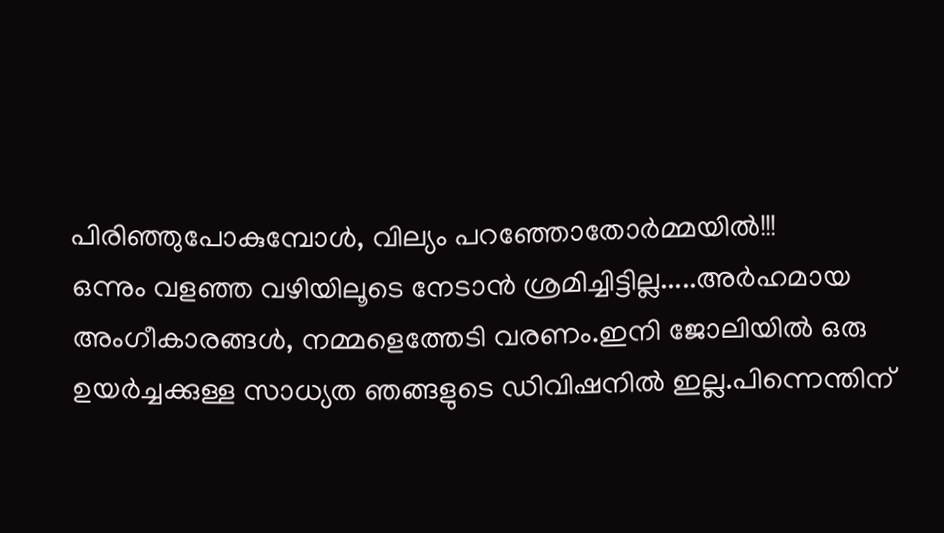പിരിഞ്ഞുപോകുമ്പോൾ, വില്യം പറഞ്ഞോതോർമ്മയിൽ!!!
ഒന്നും വളഞ്ഞ വഴിയിലൂടെ നേടാൻ ശ്രമിച്ചിട്ടില്ല.....അർഹമായ അംഗീകാരങ്ങൾ, നമ്മളെത്തേടി വരണം.ഇനി ജോലിയിൽ ഒരു ഉയർച്ചക്കുള്ള സാധ്യത ഞങ്ങളുടെ ഡിവിഷനിൽ ഇല്ല.പിന്നെന്തിന്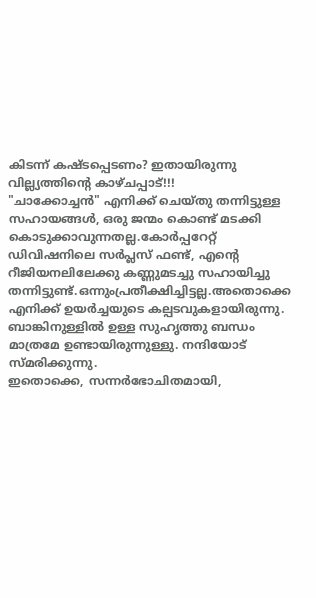കിടന്ന് കഷ്ടപ്പെടണം? ഇതായിരുന്നു വില്ല്യത്തിന്റെ കാഴ്ചപ്പാട്!!!
"ചാക്കോച്ചൻ" എനിക്ക് ചെയ്തു തന്നിട്ടുള്ള സഹായങ്ങൾ, ഒരു ജന്മം കൊണ്ട് മടക്കി കൊടുക്കാവുന്നതല്ല.കോർപ്പറേറ്റ് ഡിവിഷനിലെ സർപ്ലസ് ഫണ്ട്, എന്റെ റീജിയനലിലേക്കു കണ്ണുമടച്ചു സഹായിച്ചു തന്നിട്ടുണ്ട്.ഒന്നുംപ്രതീക്ഷിച്ചിട്ടല്ല.അതൊക്കെ എനിക്ക് ഉയർച്ചയുടെ കല്പടവുകളായിരുന്നു.
ബാങ്കിനുള്ളിൽ ഉള്ള സുഹൃത്തു ബന്ധം മാത്രമേ ഉണ്ടായിരുന്നുള്ളു. നന്ദിയോട് സ്മരിക്കുന്നു.
ഇതൊക്കെ, സന്നർഭോചിതമായി,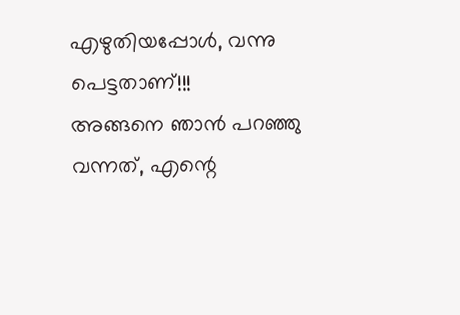എഴുതിയപ്പോൾ, വന്നു പെട്ടതാണ്!!!
അങ്ങനെ ഞാൻ പറഞ്ഞു വന്നത്, എന്റെ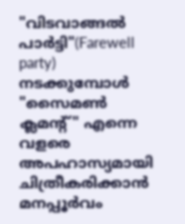"വിടവാങ്ങൽ പാർട്ടി"(Farewell party) നടക്കുമ്പോൾ "സൈമൺ ക്ലമന്റ്" എന്നെ വളരെ അപഹാസ്യമായി ചിത്രീകരിക്കാൻ മനപ്പൂർവം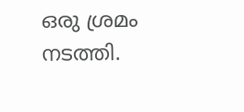ഒരു ശ്രമം നടത്തി.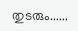തുടരും......